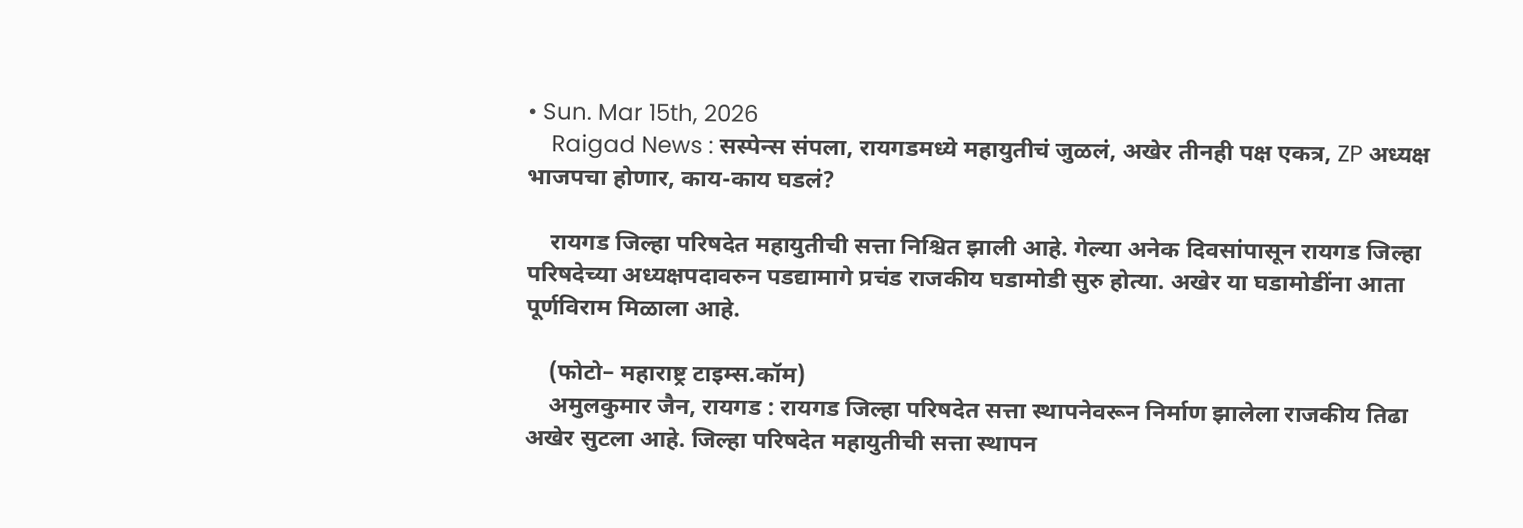• Sun. Mar 15th, 2026
    Raigad News : सस्पेन्स संपला, रायगडमध्ये महायुतीचं जुळलं, अखेर तीनही पक्ष एकत्र, ZP अध्यक्ष भाजपचा होणार, काय-काय घडलं?

    रायगड जिल्हा परिषदेत महायुतीची सत्ता निश्चित झाली आहे. गेल्या अनेक दिवसांपासून रायगड जिल्हा परिषदेच्या अध्यक्षपदावरुन पडद्यामागे प्रचंड राजकीय घडामोडी सुरु होत्या. अखेर या घडामोडींना आता पूर्णविराम मिळाला आहे.

    (फोटो– महाराष्ट्र टाइम्स.कॉम)
    अमुलकुमार जैन, रायगड : रायगड जिल्हा परिषदेत सत्ता स्थापनेवरून निर्माण झालेला राजकीय तिढा अखेर सुटला आहे. जिल्हा परिषदेत महायुतीची सत्ता स्थापन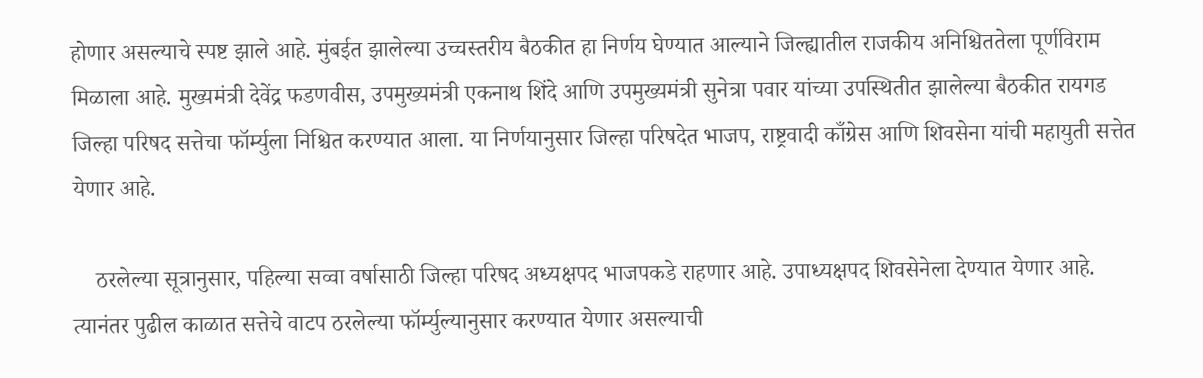होणार असल्याचे स्पष्ट झाले आहे. मुंबईत झालेल्या उच्चस्तरीय बैठकीत हा निर्णय घेण्यात आल्याने जिल्ह्यातील राजकीय अनिश्चिततेला पूर्णविराम मिळाला आहे. मुख्यमंत्री देवेंद्र फडणवीस, उपमुख्यमंत्री एकनाथ शिंदे आणि उपमुख्यमंत्री सुनेत्रा पवार यांच्या उपस्थितीत झालेल्या बैठकीत रायगड जिल्हा परिषद सत्तेचा फॉर्म्युला निश्चित करण्यात आला. या निर्णयानुसार जिल्हा परिषदेत भाजप, राष्ट्रवादी काँग्रेस आणि शिवसेना यांची महायुती सत्तेत येणार आहे.

    ठरलेल्या सूत्रानुसार, पहिल्या सव्वा वर्षासाठी जिल्हा परिषद अध्यक्षपद भाजपकडे राहणार आहे. उपाध्यक्षपद शिवसेनेला देण्यात येणार आहे. त्यानंतर पुढील काळात सत्तेचे वाटप ठरलेल्या फॉर्म्युल्यानुसार करण्यात येणार असल्याची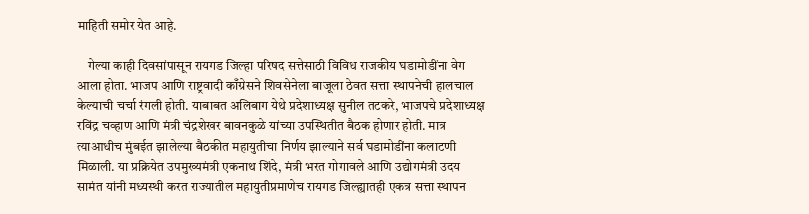माहिती समोर येत आहे.

    गेल्या काही दिवसांपासून रायगड जिल्हा परिषद सत्तेसाठी विविध राजकीय घडामोडींना वेग आला होता. भाजप आणि राष्ट्रवादी काँग्रेसने शिवसेनेला बाजूला ठेवत सत्ता स्थापनेची हालचाल केल्याची चर्चा रंगली होती. याबाबत अलिबाग येथे प्रदेशाध्यक्ष सुनील तटकरे, भाजपचे प्रदेशाध्यक्ष रविंद्र चव्हाण आणि मंत्री चंद्रशेखर बावनकुळे यांच्या उपस्थितीत बैठक होणार होती. मात्र त्याआधीच मुंबईत झालेल्या बैठकीत महायुतीचा निर्णय झाल्याने सर्व घडामोडींना कलाटणी मिळाली. या प्रक्रियेत उपमुख्यमंत्री एकनाथ शिंदे, मंत्री भरत गोगावले आणि उद्योगमंत्री उदय सामंत यांनी मध्यस्थी करत राज्यातील महायुतीप्रमाणेच रायगड जिल्ह्यातही एकत्र सत्ता स्थापन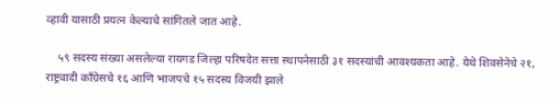व्हावी यासाठी प्रयत्न केल्याचे सांगितले जात आहे.

    ५९ सदस्य संख्या असलेल्या रायगड जिल्हा परिषदेत सत्ता स्थापनेसाठी ३१ सदस्यांची आवश्यकता आहे. येथे शिवसेनेचे २१, राष्ट्रवादी काँग्रेसचे १६ आणि भाजपचे १५ सदस्य विजयी झाले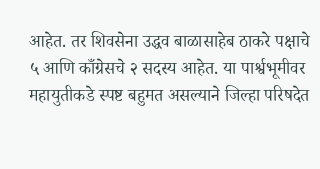आहेत. तर शिवसेना उद्धव बाळासाहेब ठाकरे पक्षाचे ५ आणि काँग्रेसचे २ सदस्य आहेत. या पार्श्वभूमीवर महायुतीकडे स्पष्ट बहुमत असल्याने जिल्हा परिषदेत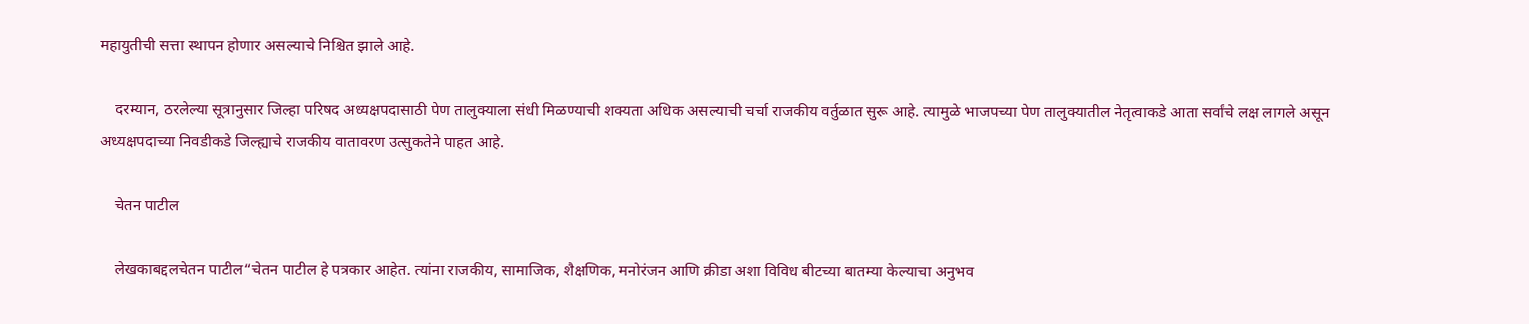महायुतीची सत्ता स्थापन होणार असल्याचे निश्चित झाले आहे.

    दरम्यान, ठरलेल्या सूत्रानुसार जिल्हा परिषद अध्यक्षपदासाठी पेण तालुक्याला संधी मिळण्याची शक्यता अधिक असल्याची चर्चा राजकीय वर्तुळात सुरू आहे. त्यामुळे भाजपच्या पेण तालुक्यातील नेतृत्वाकडे आता सर्वांचे लक्ष लागले असून अध्यक्षपदाच्या निवडीकडे जिल्ह्याचे राजकीय वातावरण उत्सुकतेने पाहत आहे.

    चेतन पाटील

    लेखकाबद्दलचेतन पाटील“चेतन पाटील हे पत्रकार आहेत. त्यांना राजकीय, सामाजिक, शैक्षणिक, मनोरंजन आणि क्रीडा अशा विविध बीटच्या बातम्या केल्याचा अनुभव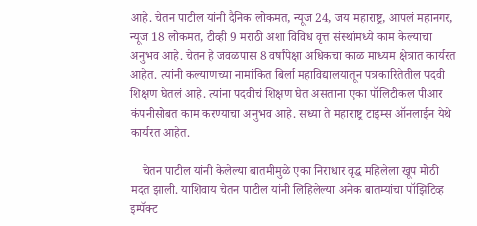आहे. चेतन पाटील यांनी दैनिक लोकमत, न्यूज 24, जय महाराष्ट्र, आपलं महानगर, न्यूज 18 लोकमत, टीव्ही 9 मराठी अशा विविध वृत्त संस्थांमध्ये काम केल्याचा अनुभव आहे. चेतन हे जवळपास 8 वर्षांपेक्षा अधिकचा काळ माध्यम क्षेत्रात कार्यरत आहेत. त्यांनी कल्याणच्या नामांकित बिर्ला महाविद्यालयातून पत्रकारितेतील पदवी शिक्षण घेतलं आहे. त्यांना पदवीचं शिक्षण घेत असताना एका पॉलिटीकल पीआर कंपनीसोबत काम करण्याचा अनुभव आहे. सध्या ते महाराष्ट्र टाइम्स ऑनलाईन येथे कार्यरत आहेत.

    चेतन पाटील यांनी केलेल्या बातमीमुळे एका निराधार वृद्ध महिलेला खूप मोठी मदत झाली. याशिवाय चेतन पाटील यांनी लिहिलेल्या अनेक बातम्यांचा पॉझिटिव्ह इम्पॅक्ट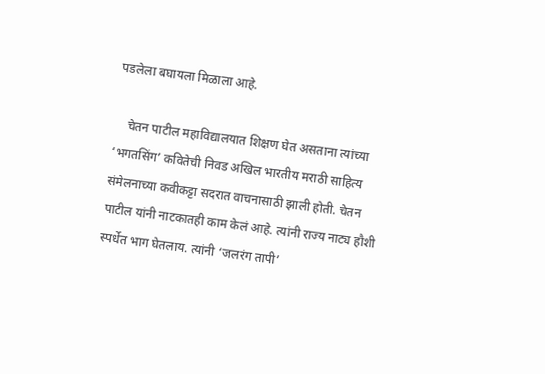पडलेला बघायला मिळाला आहे.

    चेतन पाटील महाविद्यालयात शिक्षण घेत असताना त्यांच्या ‘भगतसिंग’ कवितेची निवड अखिल भारतीय मराठी साहित्य संमेलनाच्या कवीकट्टा सदरात वाचनासाठी झाली होती. चेतन पाटील यांनी नाटकातही काम केलं आहे. त्यांनी राज्य नाट्य हौशी स्पर्धेत भाग घेतलाय. त्यांनी ‘जलरंग तापी’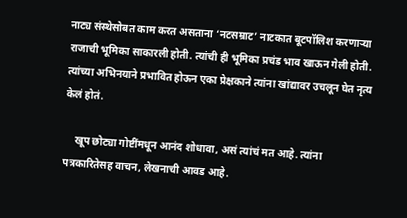नाट्य संस्थेसोबत काम करत असताना ‘नटसम्राट’ नाटकात बूटपॉलिश करणाऱ्या राजाची भूमिका साकारली होती. त्यांची ही भूमिका प्रचंड भाव खाऊन गेली होती. त्यांच्या अभिनयाने प्रभावित होऊन एका प्रेक्षकाने त्यांना खांद्यावर उचलून घेत नृत्य केलं होतं.

    खूप छोट्या गोष्टींमधून आनंद शोधावा, असं त्यांचं मत आहे. त्यांना पत्रकारितेसह वाचन, लेखनाची आवड आहे.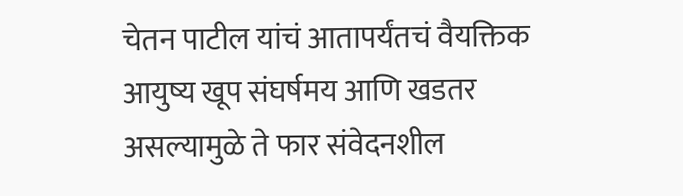चेतन पाटील यांचं आतापर्यंतचं वैयक्तिक आयुष्य खूप संघर्षमय आणि खडतर असल्यामुळे ते फार संवेदनशील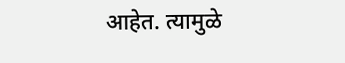आहेत. त्यामुळे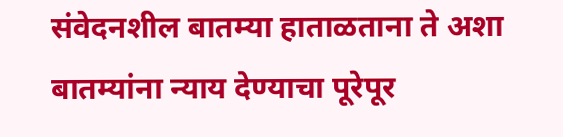संवेदनशील बातम्या हाताळताना ते अशा बातम्यांना न्याय देण्याचा पूरेपूर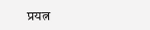प्रयत्न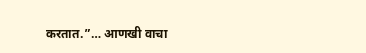करतात.”… आणखी वाचा